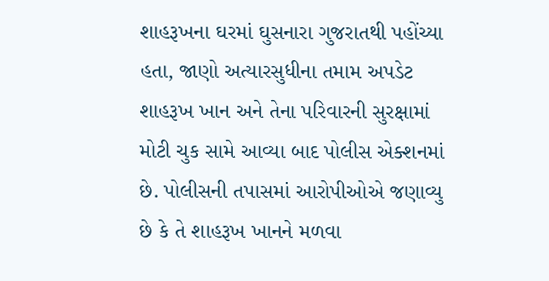શાહરૂખના ઘરમાં ઘુસનારા ગુજરાતથી પહોંચ્યા હતા, જાણો અત્યારસુધીના તમામ અપડેટ
શાહરૂખ ખાન અને તેના પરિવારની સુરક્ષામાં મોટી ચુક સામે આવ્યા બાદ પોલીસ એક્શનમાં છે. પોલીસની તપાસમાં આરોપીઓએ જણાવ્યુ છે કે તે શાહરૂખ ખાનને મળવા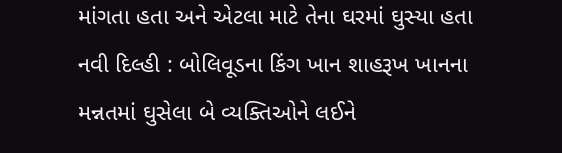માંગતા હતા અને એટલા માટે તેના ઘરમાં ઘુસ્યા હતા
નવી દિલ્હી : બોલિવૂડના કિંગ ખાન શાહરૂખ ખાનના મન્નતમાં ઘુસેલા બે વ્યક્તિઓને લઈને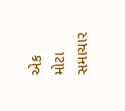એક મોટા સમાચાર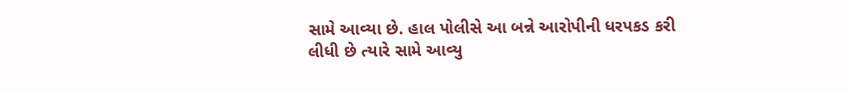સામે આવ્યા છે. હાલ પોલીસે આ બન્ને આરોપીની ધરપકડ કરી લીધી છે ત્યારે સામે આવ્યુ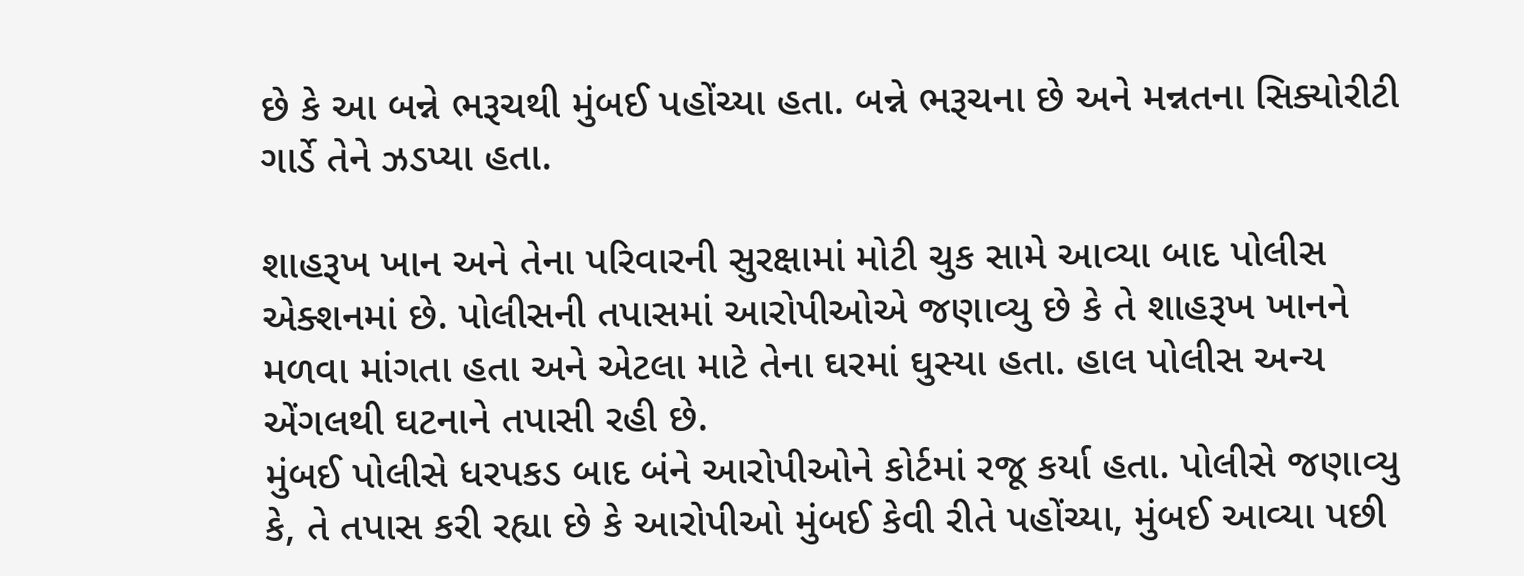છે કે આ બન્ને ભરૂચથી મુંબઈ પહોંચ્યા હતા. બન્ને ભરૂચના છે અને મન્નતના સિક્યોરીટી ગાર્ડે તેને ઝડપ્યા હતા.

શાહરૂખ ખાન અને તેના પરિવારની સુરક્ષામાં મોટી ચુક સામે આવ્યા બાદ પોલીસ એક્શનમાં છે. પોલીસની તપાસમાં આરોપીઓએ જણાવ્યુ છે કે તે શાહરૂખ ખાનને મળવા માંગતા હતા અને એટલા માટે તેના ઘરમાં ઘુસ્યા હતા. હાલ પોલીસ અન્ય એંગલથી ઘટનાને તપાસી રહી છે.
મુંબઈ પોલીસે ધરપકડ બાદ બંને આરોપીઓને કોર્ટમાં રજૂ કર્યા હતા. પોલીસે જણાવ્યુ કે, તે તપાસ કરી રહ્યા છે કે આરોપીઓ મુંબઈ કેવી રીતે પહોંચ્યા, મુંબઈ આવ્યા પછી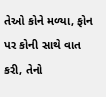તેઓ કોને મળ્યા, ફોન પર કોની સાથે વાત કરી, તેનો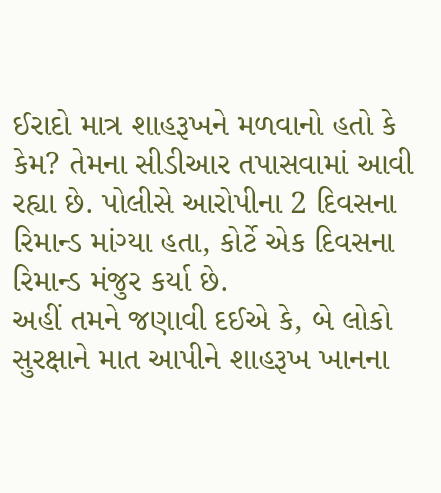ઈરાદો માત્ર શાહરૂખને મળવાનો હતો કે કેમ? તેમના સીડીઆર તપાસવામાં આવી રહ્યા છે. પોલીસે આરોપીના 2 દિવસના રિમાન્ડ માંગ્યા હતા, કોર્ટે એક દિવસના રિમાન્ડ મંજુર કર્યા છે.
અહીં તમને જણાવી દઈએ કે, બે લોકો સુરક્ષાને માત આપીને શાહરૂખ ખાનના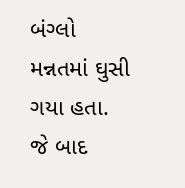બંગ્લો મન્નતમાં ઘુસી ગયા હતા. જે બાદ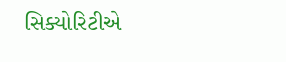સિક્યોરિટીએ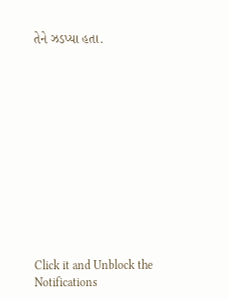તેને ઝડપ્યા હતા.












Click it and Unblock the Notifications